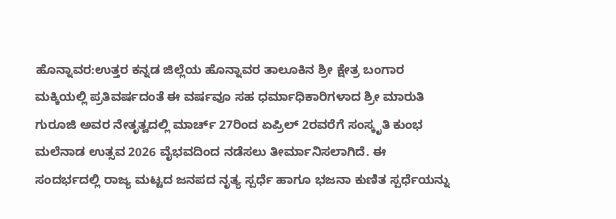ಹೊನ್ನಾವರ:ಉತ್ತರ ಕನ್ನಡ ಜಿಲ್ಲೆಯ ಹೊನ್ನಾವರ ತಾಲೂಕಿನ ಶ್ರೀ ಕ್ಷೇತ್ರ ಬಂಗಾರ ಮಕ್ಕಿಯಲ್ಲಿ ಪ್ರತಿವರ್ಷದಂತೆ ಈ ವರ್ಷವೂ ಸಹ ಧರ್ಮಾಧಿಕಾರಿಗಳಾದ ಶ್ರೀ ಮಾರುತಿ ಗುರೂಜಿ ಅವರ ನೇತೃತ್ವದಲ್ಲಿ ಮಾರ್ಚ್ 27ರಿಂದ ಏಪ್ರಿಲ್ 2ರವರೆಗೆ ಸಂಸ್ಕೃತಿ ಕುಂಭ ಮಲೆನಾಡ ಉತ್ಸವ 2026 ವೈಭವದಿಂದ ನಡೆಸಲು ತೀರ್ಮಾನಿಸಲಾಗಿದೆ. ಈ ಸಂದರ್ಭದಲ್ಲಿ ರಾಜ್ಯ ಮಟ್ಟದ ಜನಪದ ನೃತ್ಯ ಸ್ಪರ್ಧೆ ಹಾಗೂ ಭಜನಾ ಕುಣಿತ ಸ್ಪರ್ಧೆಯನ್ನು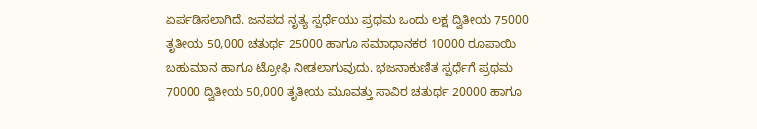ಏರ್ಪಡಿಸಲಾಗಿದೆ. ಜನಪದ ನೃತ್ಯ ಸ್ಪರ್ಧೆಯು ಪ್ರಥಮ ಒಂದು ಲಕ್ಷ ದ್ವಿತೀಯ 75000 ತೃತೀಯ 50,000 ಚತುರ್ಥ 25000 ಹಾಗೂ ಸಮಾಧಾನಕರ 10000 ರೂಪಾಯಿ ಬಹುಮಾನ ಹಾಗೂ ಟ್ರೋಫಿ ನೀಡಲಾಗುವುದು. ಭಜನಾಕುಣಿತ ಸ್ಪರ್ಧೆಗೆ ಪ್ರಥಮ 70000 ದ್ವಿತೀಯ 50,000 ತೃತೀಯ ಮೂವತ್ತು ಸಾವಿರ ಚತುರ್ಥ 20000 ಹಾಗೂ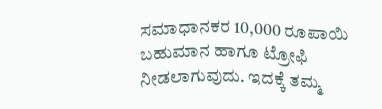ಸಮಾಧಾನಕರ 10,000 ರೂಪಾಯಿ ಬಹುಮಾನ ಹಾಗೂ ಟ್ರೋಫಿ ನೀಡಲಾಗುವುದು. ಇದಕ್ಕೆ ತಮ್ಮ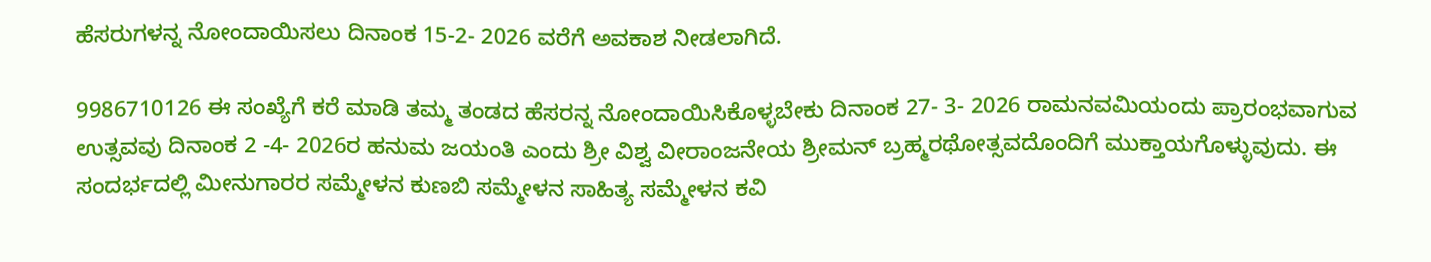ಹೆಸರುಗಳನ್ನ ನೋಂದಾಯಿಸಲು ದಿನಾಂಕ 15-2- 2026 ವರೆಗೆ ಅವಕಾಶ ನೀಡಲಾಗಿದೆ.

9986710126 ಈ ಸಂಖ್ಯೆಗೆ ಕರೆ ಮಾಡಿ ತಮ್ಮ ತಂಡದ ಹೆಸರನ್ನ ನೋಂದಾಯಿಸಿಕೊಳ್ಳಬೇಕು ದಿನಾಂಕ 27- 3- 2026 ರಾಮನವಮಿಯಂದು ಪ್ರಾರಂಭವಾಗುವ ಉತ್ಸವವು ದಿನಾಂಕ 2 -4- 2026ರ ಹನುಮ ಜಯಂತಿ ಎಂದು ಶ್ರೀ ವಿಶ್ವ ವೀರಾಂಜನೇಯ ಶ್ರೀಮನ್ ಬ್ರಹ್ಮರಥೋತ್ಸವದೊಂದಿಗೆ ಮುಕ್ತಾಯಗೊಳ್ಳುವುದು. ಈ ಸಂದರ್ಭದಲ್ಲಿ ಮೀನುಗಾರರ ಸಮ್ಮೇಳನ ಕುಣಬಿ ಸಮ್ಮೇಳನ ಸಾಹಿತ್ಯ ಸಮ್ಮೇಳನ ಕವಿ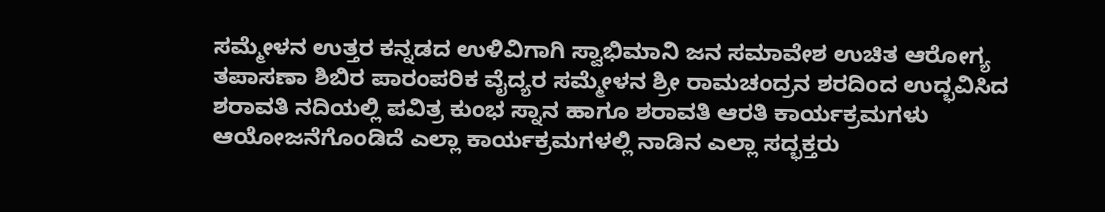ಸಮ್ಮೇಳನ ಉತ್ತರ ಕನ್ನಡದ ಉಳಿವಿಗಾಗಿ ಸ್ವಾಭಿಮಾನಿ ಜನ ಸಮಾವೇಶ ಉಚಿತ ಆರೋಗ್ಯ ತಪಾಸಣಾ ಶಿಬಿರ ಪಾರಂಪರಿಕ ವೈದ್ಯರ ಸಮ್ಮೇಳನ ಶ್ರೀ ರಾಮಚಂದ್ರನ ಶರದಿಂದ ಉದ್ಭವಿಸಿದ ಶರಾವತಿ ನದಿಯಲ್ಲಿ ಪವಿತ್ರ ಕುಂಭ ಸ್ನಾನ ಹಾಗೂ ಶರಾವತಿ ಆರತಿ ಕಾರ್ಯಕ್ರಮಗಳು ಆಯೋಜನೆಗೊಂಡಿದೆ ಎಲ್ಲಾ ಕಾರ್ಯಕ್ರಮಗಳಲ್ಲಿ ನಾಡಿನ ಎಲ್ಲಾ ಸದ್ಭಕ್ತರು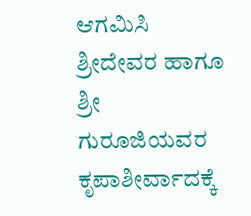ಆಗಮಿಸಿ ಶ್ರೀದೇವರ ಹಾಗೂ ಶ್ರೀ ಗುರೂಜಿಯವರ ಕೃಪಾಶೀರ್ವಾದಕ್ಕೆ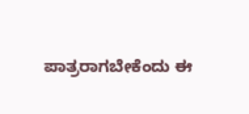ಪಾತ್ರರಾಗಬೇಕೆಂದು ಈ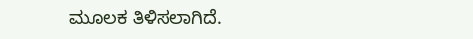ಮೂಲಕ ತಿಳಿಸಲಾಗಿದೆ.